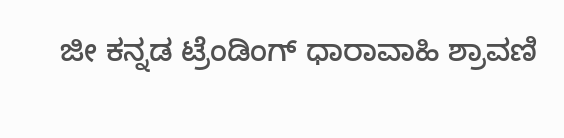ಜೀ ಕನ್ನಡ ಟ್ರೆಂಡಿಂಗ್ ಧಾರಾವಾಹಿ ಶ್ರಾವಣಿ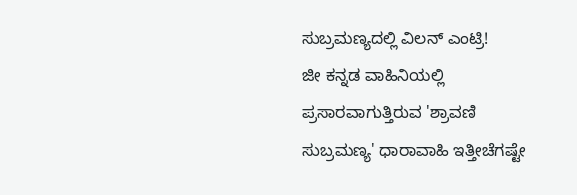ಸುಬ್ರಮಣ್ಯದಲ್ಲಿ ವಿಲನ್ ಎಂಟ್ರಿ!
ಜೀ ಕನ್ನಡ ವಾಹಿನಿಯಲ್ಲಿ ಪ್ರಸಾರವಾಗುತ್ತಿರುವ 'ಶ್ರಾವಣಿ ಸುಬ್ರಮಣ್ಯ' ಧಾರಾವಾಹಿ ಇತ್ತೀಚೆಗಷ್ಟೇ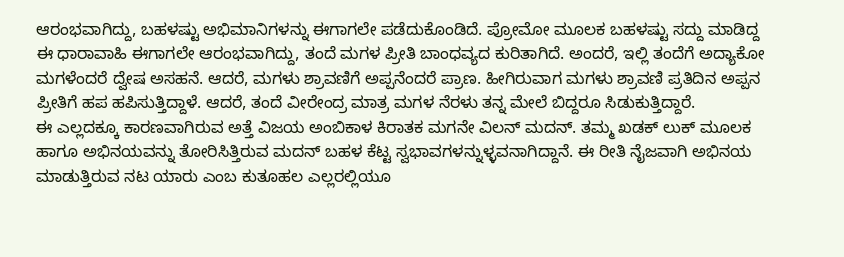ಆರಂಭವಾಗಿದ್ದು, ಬಹಳಷ್ಟು ಅಭಿಮಾನಿಗಳನ್ನು ಈಗಾಗಲೇ ಪಡೆದುಕೊಂಡಿದೆ. ಪ್ರೋಮೋ ಮೂಲಕ ಬಹಳಷ್ಟು ಸದ್ದು ಮಾಡಿದ್ದ ಈ ಧಾರಾವಾಹಿ ಈಗಾಗಲೇ ಆರಂಭವಾಗಿದ್ದು, ತಂದೆ ಮಗಳ ಪ್ರೀತಿ ಬಾಂಧವ್ಯದ ಕುರಿತಾಗಿದೆ. ಅಂದರೆ, ಇಲ್ಲಿ ತಂದೆಗೆ ಅದ್ಯಾಕೋ ಮಗಳೆಂದರೆ ದ್ವೇಷ ಅಸಹನೆ. ಆದರೆ, ಮಗಳು ಶ್ರಾವಣಿಗೆ ಅಪ್ಪನೆಂದರೆ ಪ್ರಾಣ. ಹೀಗಿರುವಾಗ ಮಗಳು ಶ್ರಾವಣಿ ಪ್ರತಿದಿನ ಅಪ್ಪನ ಪ್ರೀತಿಗೆ ಹಪ ಹಪಿಸುತ್ತಿದ್ದಾಳೆ. ಆದರೆ, ತಂದೆ ವೀರೇಂದ್ರ ಮಾತ್ರ ಮಗಳ ನೆರಳು ತನ್ನ ಮೇಲೆ ಬಿದ್ದರೂ ಸಿಡುಕುತ್ತಿದ್ದಾರೆ.
ಈ ಎಲ್ಲದಕ್ಕೂ ಕಾರಣವಾಗಿರುವ ಅತ್ತೆ ವಿಜಯ ಅಂಬಿಕಾಳ ಕಿರಾತಕ ಮಗನೇ ವಿಲನ್ ಮದನ್. ತಮ್ಮ ಖಡಕ್ ಲುಕ್ ಮೂಲಕ ಹಾಗೂ ಅಭಿನಯವನ್ನು ತೋರಿಸಿತ್ತಿರುವ ಮದನ್ ಬಹಳ ಕೆಟ್ಟ ಸ್ವಭಾವಗಳನ್ನುಳ್ಳವನಾಗಿದ್ದಾನೆ. ಈ ರೀತಿ ನೈಜವಾಗಿ ಅಭಿನಯ ಮಾಡುತ್ತಿರುವ ನಟ ಯಾರು ಎಂಬ ಕುತೂಹಲ ಎಲ್ಲರಲ್ಲಿಯೂ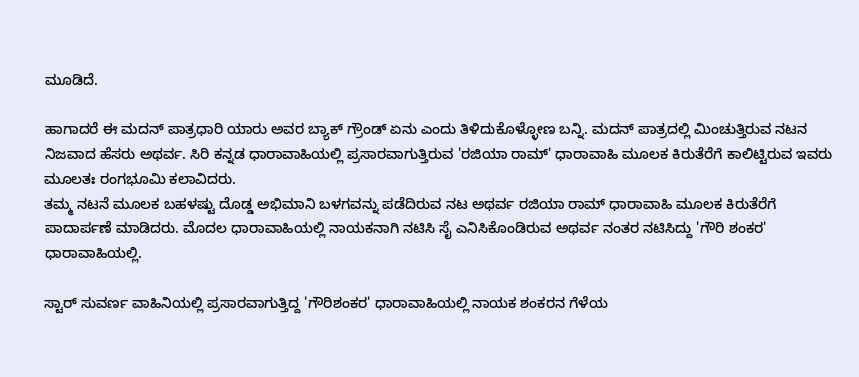ಮೂಡಿದೆ.

ಹಾಗಾದರೆ ಈ ಮದನ್ ಪಾತ್ರಧಾರಿ ಯಾರು ಅವರ ಬ್ಯಾಕ್ ಗ್ರೌಂಡ್ ಏನು ಎಂದು ತಿಳಿದುಕೊಳ್ಳೋಣ ಬನ್ನಿ. ಮದನ್ ಪಾತ್ರದಲ್ಲಿ ಮಿಂಚುತ್ತಿರುವ ನಟನ ನಿಜವಾದ ಹೆಸರು ಅಥರ್ವ. ಸಿರಿ ಕನ್ನಡ ಧಾರಾವಾಹಿಯಲ್ಲಿ ಪ್ರಸಾರವಾಗುತ್ತಿರುವ 'ರಜಿಯಾ ರಾಮ್' ಧಾರಾವಾಹಿ ಮೂಲಕ ಕಿರುತೆರೆಗೆ ಕಾಲಿಟ್ಟಿರುವ ಇವರು ಮೂಲತಃ ರಂಗಭೂಮಿ ಕಲಾವಿದರು.
ತಮ್ಮ ನಟನೆ ಮೂಲಕ ಬಹಳಷ್ಟು ದೊಡ್ಡ ಅಭಿಮಾನಿ ಬಳಗವನ್ನು ಪಡೆದಿರುವ ನಟ ಅಥರ್ವ ರಜಿಯಾ ರಾಮ್ ಧಾರಾವಾಹಿ ಮೂಲಕ ಕಿರುತೆರೆಗೆ ಪಾದಾರ್ಪಣೆ ಮಾಡಿದರು. ಮೊದಲ ಧಾರಾವಾಹಿಯಲ್ಲಿ ನಾಯಕನಾಗಿ ನಟಿಸಿ ಸೈ ಎನಿಸಿಕೊಂಡಿರುವ ಅಥರ್ವ ನಂತರ ನಟಿಸಿದ್ದು 'ಗೌರಿ ಶಂಕರ' ಧಾರಾವಾಹಿಯಲ್ಲಿ.

ಸ್ಟಾರ್ ಸುವರ್ಣ ವಾಹಿನಿಯಲ್ಲಿ ಪ್ರಸಾರವಾಗುತ್ತಿದ್ದ 'ಗೌರಿಶಂಕರ' ಧಾರಾವಾಹಿಯಲ್ಲಿ ನಾಯಕ ಶಂಕರನ ಗೆಳೆಯ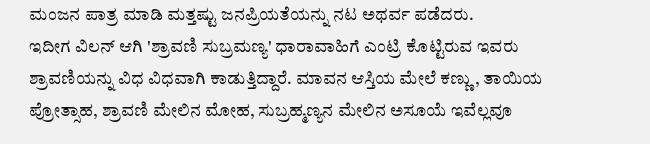ಮಂಜನ ಪಾತ್ರ ಮಾಡಿ ಮತ್ತಷ್ಟು ಜನಪ್ರಿಯತೆಯನ್ನು ನಟ ಅಥರ್ವ ಪಡೆದರು.
ಇದೀಗ ವಿಲನ್ ಆಗಿ 'ಶ್ರಾವಣಿ ಸುಬ್ರಮಣ್ಯ' ಧಾರಾವಾಹಿಗೆ ಎಂಟ್ರಿ ಕೊಟ್ಟಿರುವ ಇವರು ಶ್ರಾವಣಿಯನ್ನು ವಿಧ ವಿಧವಾಗಿ ಕಾಡುತ್ತಿದ್ದಾರೆ. ಮಾವನ ಆಸ್ತಿಯ ಮೇಲೆ ಕಣ್ಣು, ತಾಯಿಯ ಪ್ರೋತ್ಸಾಹ, ಶ್ರಾವಣಿ ಮೇಲಿನ ಮೋಹ, ಸುಬ್ರಹ್ಮಣ್ಯನ ಮೇಲಿನ ಅಸೂಯೆ ಇವೆಲ್ಲವೂ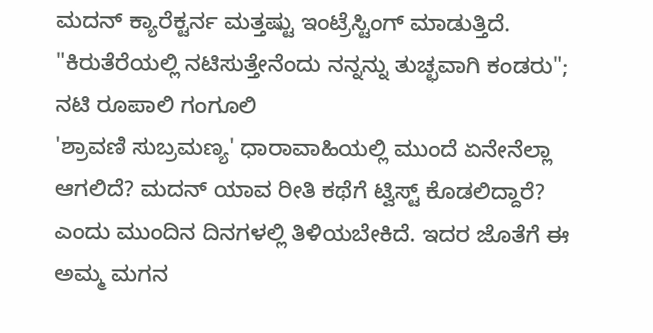ಮದನ್ ಕ್ಯಾರೆಕ್ಟರ್ನ ಮತ್ತಷ್ಟು ಇಂಟ್ರೆಸ್ಟಿಂಗ್ ಮಾಡುತ್ತಿದೆ.
"ಕಿರುತೆರೆಯಲ್ಲಿ ನಟಿಸುತ್ತೇನೆಂದು ನನ್ನನ್ನು ತುಚ್ಛವಾಗಿ ಕಂಡರು"; ನಟಿ ರೂಪಾಲಿ ಗಂಗೂಲಿ
'ಶ್ರಾವಣಿ ಸುಬ್ರಮಣ್ಯ' ಧಾರಾವಾಹಿಯಲ್ಲಿ ಮುಂದೆ ಏನೇನೆಲ್ಲಾ ಆಗಲಿದೆ? ಮದನ್ ಯಾವ ರೀತಿ ಕಥೆಗೆ ಟ್ವಿಸ್ಟ್ ಕೊಡಲಿದ್ದಾರೆ? ಎಂದು ಮುಂದಿನ ದಿನಗಳಲ್ಲಿ ತಿಳಿಯಬೇಕಿದೆ. ಇದರ ಜೊತೆಗೆ ಈ ಅಮ್ಮ ಮಗನ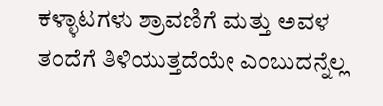ಕಳ್ಳಾಟಗಳು ಶ್ರಾವಣಿಗೆ ಮತ್ತು ಅವಳ ತಂದೆಗೆ ತಿಳಿಯುತ್ತದೆಯೇ ಎಂಬುದನ್ನೆಲ್ಲ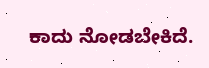ಕಾದು ನೋಡಬೇಕಿದೆ.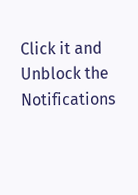Click it and Unblock the Notifications